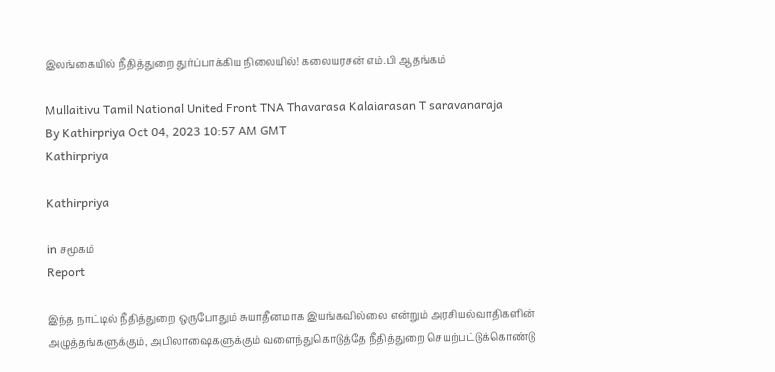இலங்கையில் நீதித்துறை துர்ப்பாக்கிய நிலையில்! கலையரசன் எம்.பி ஆதங்கம்

Mullaitivu Tamil National United Front TNA Thavarasa Kalaiarasan T saravanaraja
By Kathirpriya Oct 04, 2023 10:57 AM GMT
Kathirpriya

Kathirpriya

in சமூகம்
Report

இந்த நாட்டில் நீதித்துறை ஒருபோதும் சுயாதீனமாக இயங்கவில்லை என்றும் அரசியல்வாதிகளின் அழுத்தங்களுக்கும், அபிலாஷைகளுக்கும் வளைந்துகொடுத்தே நீதித்துறை செயற்பட்டுக்கொண்டு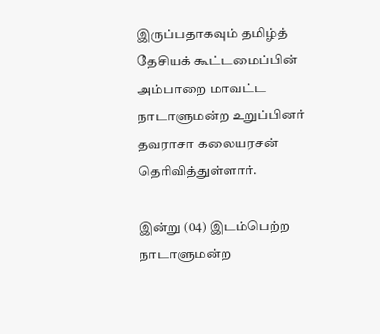இருப்பதாகவும் தமிழ்த் தேசியக் கூட்டமைப்பின் அம்பாறை மாவட்ட நாடாளுமன்ற உறுப்பினர் தவராசா கலையரசன் தெரிவித்துள்ளார்.

இன்று (04) இடம்பெற்ற நாடாளுமன்ற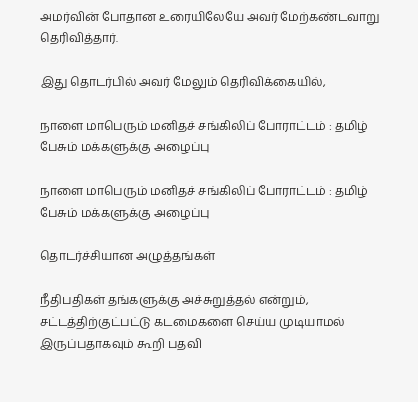அமர்வின் போதான உரையிலேயே அவர் மேற்கண்டவாறு தெரிவித்தார்.

இது தொடர்பில் அவர் மேலும் தெரிவிக்கையில்,

நாளை மாபெரும் மனிதச் சங்கிலிப் போராட்டம் : தமிழ் பேசும் மக்களுக்கு அழைப்பு

நாளை மாபெரும் மனிதச் சங்கிலிப் போராட்டம் : தமிழ் பேசும் மக்களுக்கு அழைப்பு

தொடர்ச்சியான அழுத்தங்கள்

நீதிபதிகள் தங்களுக்கு அச்சுறுத்தல் என்றும், சட்டத்திற்குட்பட்டு கடமைகளை செய்ய முடியாமல் இருப்பதாகவும் கூறி பதவி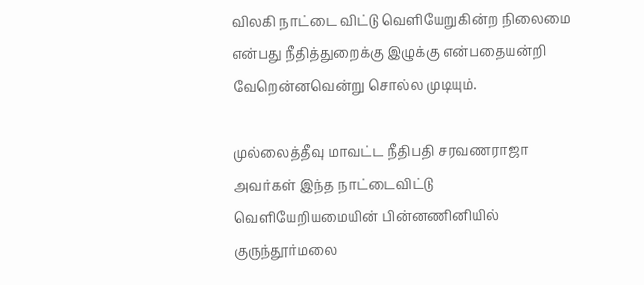விலகி நாட்டை விட்டு வெளியேறுகின்ற நிலைமை என்பது நீதித்துறைக்கு இழுக்கு என்பதையன்றி வேறென்னவென்று சொல்ல முடியும்.

முல்லைத்தீவு மாவட்ட நீதிபதி சரவணராஜா அவர்கள் இந்த நாட்டைவிட்டு வெளியேறியமையின் பின்னணினியில் குருந்தூர்மலை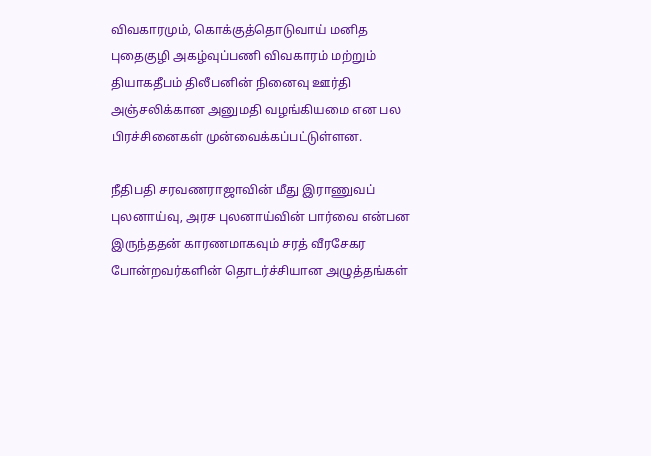விவகாரமும், கொக்குத்தொடுவாய் மனித புதைகுழி அகழ்வுப்பணி விவகாரம் மற்றும் தியாகதீபம் திலீபனின் நினைவு ஊர்தி அஞ்சலிக்கான அனுமதி வழங்கியமை என பல பிரச்சினைகள் முன்வைக்கப்பட்டுள்ளன.

நீதிபதி சரவணராஜாவின் மீது இராணுவப் புலனாய்வு, அரச புலனாய்வின் பார்வை என்பன இருந்ததன் காரணமாகவும் சரத் வீரசேகர போன்றவர்களின் தொடர்ச்சியான அழுத்தங்கள்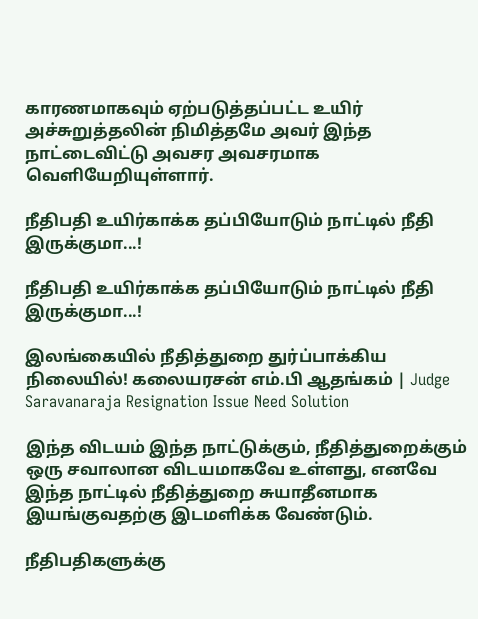காரணமாகவும் ஏற்படுத்தப்பட்ட உயிர் அச்சுறுத்தலின் நிமித்தமே அவர் இந்த நாட்டைவிட்டு அவசர அவசரமாக வெளியேறியுள்ளார்.

நீதிபதி உயிர்காக்க தப்பியோடும் நாட்டில் நீதி இருக்குமா...!

நீதிபதி உயிர்காக்க தப்பியோடும் நாட்டில் நீதி இருக்குமா...!

இலங்கையில் நீதித்துறை துர்ப்பாக்கிய நிலையில்! கலையரசன் எம்.பி ஆதங்கம் | Judge Saravanaraja Resignation Issue Need Solution

இந்த விடயம் இந்த நாட்டுக்கும், நீதித்துறைக்கும் ஒரு சவாலான விடயமாகவே உள்ளது, எனவே இந்த நாட்டில் நீதித்துறை சுயாதீனமாக இயங்குவதற்கு இடமளிக்க வேண்டும்.

நீதிபதிகளுக்கு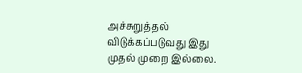அச்சுறுத்தல் விடுக்கப்படுவது இது முதல் முறை இல்லை.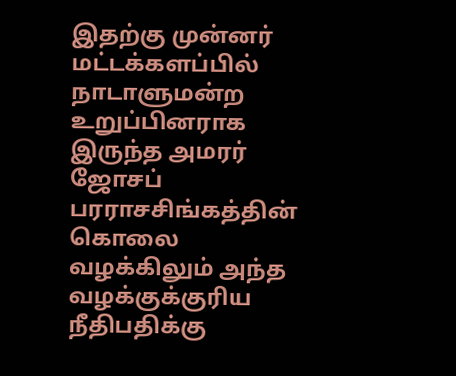இதற்கு முன்னர் மட்டக்களப்பில் நாடாளுமன்ற உறுப்பினராக இருந்த அமரர் ஜோசப் பரராசசிங்கத்தின் கொலை வழக்கிலும் அந்த வழக்குக்குரிய நீதிபதிக்கு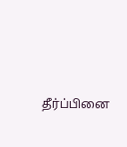தீர்ப்பினை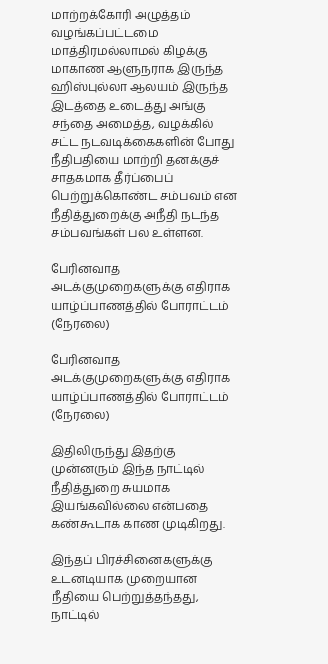மாற்றக்கோரி அழுத்தம் வழங்கப்பட்டமை மாத்திரமல்லாமல் கிழக்கு மாகாண ஆளுநராக இருந்த ஹிஸ்புல்லா ஆலயம் இருந்த இடத்தை உடைத்து அங்கு சந்தை அமைத்த, வழக்கில் சட்ட நடவடிக்கைகளின் போது நீதிபதியை மாற்றி தனக்குச் சாதகமாக தீர்ப்பைப் பெற்றுக்கொண்ட சம்பவம் என நீதித்துறைக்கு அநீதி நடந்த சம்பவங்கள் பல உள்ளன.

பேரினவாத அடக்குமுறைகளுக்கு எதிராக யாழ்ப்பாணத்தில் போராட்டம் (நேரலை)

பேரினவாத அடக்குமுறைகளுக்கு எதிராக யாழ்ப்பாணத்தில் போராட்டம் (நேரலை)

இதிலிருந்து இதற்கு முன்னரும் இந்த நாட்டில் நீதித்துறை சுயமாக இயங்கவில்லை என்பதை கண்கூடாக காண முடிகிறது.

இந்தப் பிரச்சினைகளுக்கு உடனடியாக முறையான நீதியை பெற்றுத்தந்தது, நாட்டில்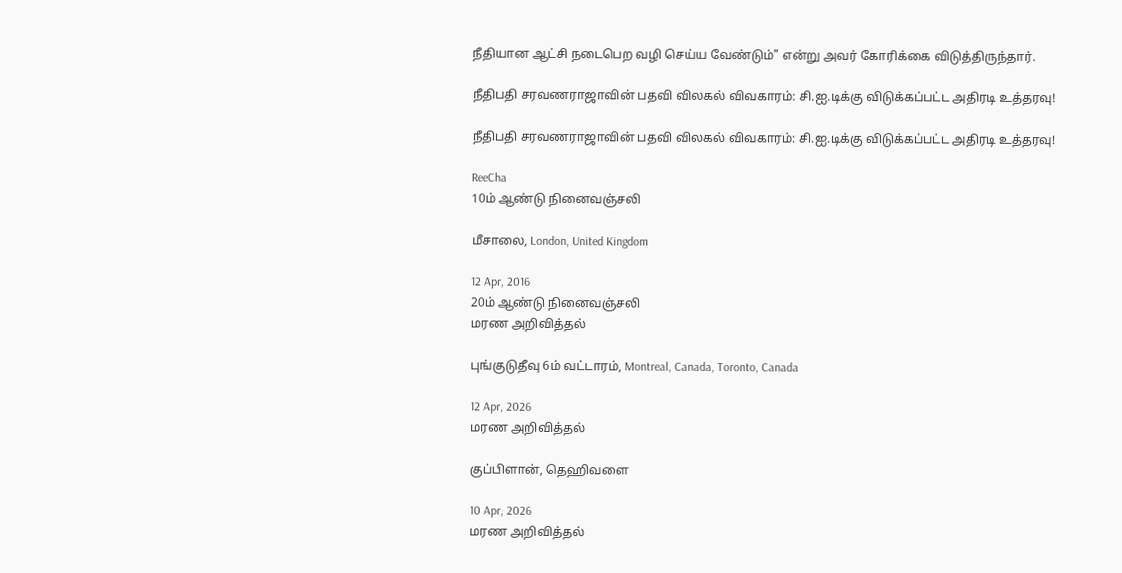நீதியான ஆட்சி நடைபெற வழி செய்ய வேண்டும்" என்று அவர் கோரிக்கை விடுத்திருந்தார்.

நீதிபதி சரவணராஜாவின் பதவி விலகல் விவகாரம்: சி.ஐ.டிக்கு விடுக்கப்பட்ட அதிரடி உத்தரவு!

நீதிபதி சரவணராஜாவின் பதவி விலகல் விவகாரம்: சி.ஐ.டிக்கு விடுக்கப்பட்ட அதிரடி உத்தரவு!

ReeCha
10ம் ஆண்டு நினைவஞ்சலி

மீசாலை, London, United Kingdom

12 Apr, 2016
20ம் ஆண்டு நினைவஞ்சலி
மரண அறிவித்தல்

புங்குடுதீவு 6ம் வட்டாரம், Montreal, Canada, Toronto, Canada

12 Apr, 2026
மரண அறிவித்தல்

குப்பிளான், தெஹிவளை

10 Apr, 2026
மரண அறிவித்தல்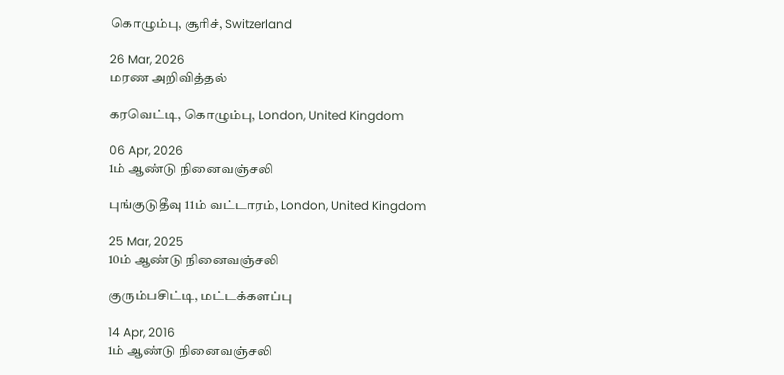கொழும்பு, சூரிச், Switzerland

26 Mar, 2026
மரண அறிவித்தல்

கரவெட்டி, கொழும்பு, London, United Kingdom

06 Apr, 2026
1ம் ஆண்டு நினைவஞ்சலி

புங்குடுதீவு 11ம் வட்டாரம், London, United Kingdom

25 Mar, 2025
10ம் ஆண்டு நினைவஞ்சலி

குரும்பசிட்டி, மட்டக்களப்பு

14 Apr, 2016
1ம் ஆண்டு நினைவஞ்சலி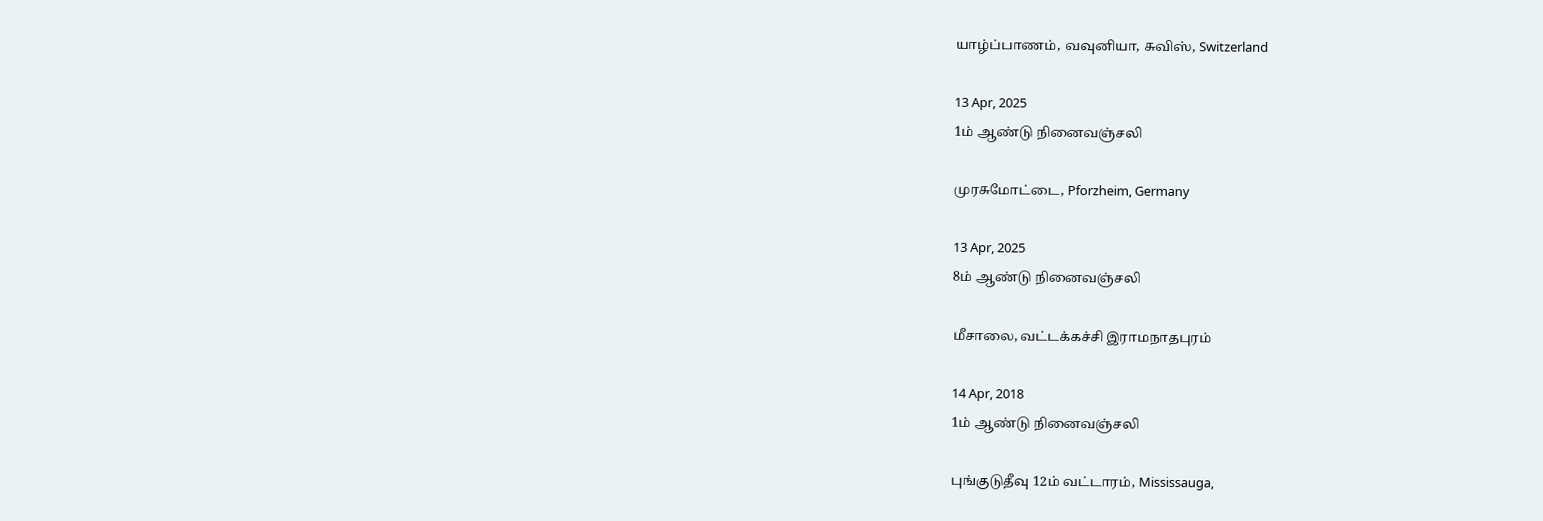யாழ்ப்பாணம், வவுனியா, சுவிஸ், Switzerland

13 Apr, 2025
1ம் ஆண்டு நினைவஞ்சலி

முரசுமோட்டை, Pforzheim, Germany

13 Apr, 2025
8ம் ஆண்டு நினைவஞ்சலி

மீசாலை, வட்டக்கச்சி இராமநாதபுரம்

14 Apr, 2018
1ம் ஆண்டு நினைவஞ்சலி

புங்குடுதீவு 12ம் வட்டாரம், Mississauga,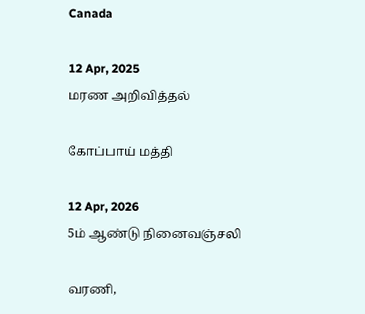Canada

12 Apr, 2025
மரண அறிவித்தல்

கோப்பாய் மத்தி

12 Apr, 2026
5ம் ஆண்டு நினைவஞ்சலி

வரணி,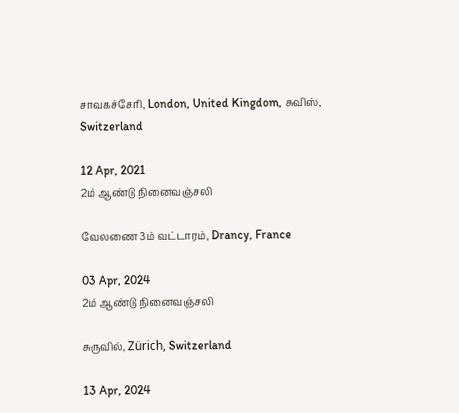சாவகச்சேரி, London, United Kingdom, சுவிஸ், Switzerland

12 Apr, 2021
2ம் ஆண்டு நினைவஞ்சலி

வேலணை 3ம் வட்டாரம், Drancy, France

03 Apr, 2024
2ம் ஆண்டு நினைவஞ்சலி

சுருவில், Zürich, Switzerland

13 Apr, 2024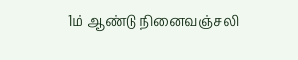1ம் ஆண்டு நினைவஞ்சலி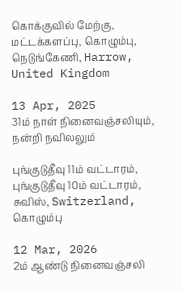கொக்குவில் மேற்கு, மட்டக்களப்பு, கொழும்பு, நெடுங்கேணி, Harrow, United Kingdom

13 Apr, 2025
31ம் நாள் நினைவஞ்சலியும், நன்றி நவிலலும்

புங்குடுதீவு 11ம் வட்டாரம், புங்குடுதீவு 10ம் வட்டாரம், சுவிஸ், Switzerland, கொழும்பு

12 Mar, 2026
2ம் ஆண்டு நினைவஞ்சலி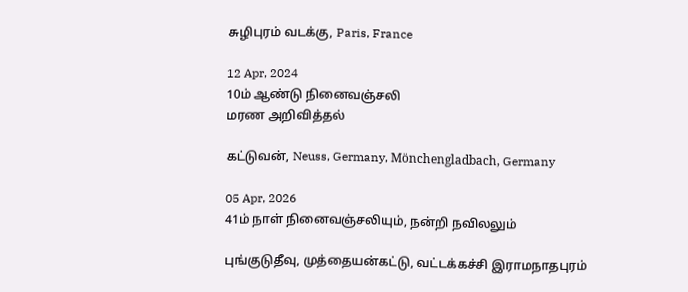சுழிபுரம் வடக்கு, Paris, France

12 Apr, 2024
10ம் ஆண்டு நினைவஞ்சலி
மரண அறிவித்தல்

கட்டுவன், Neuss, Germany, Mönchengladbach, Germany

05 Apr, 2026
41ம் நாள் நினைவஞ்சலியும், நன்றி நவிலலும்

புங்குடுதீவு, முத்தையன்கட்டு, வட்டக்கச்சி இராமநாதபுரம்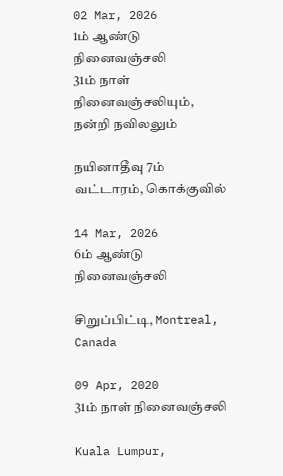02 Mar, 2026
1ம் ஆண்டு நினைவஞ்சலி
31ம் நாள் நினைவஞ்சலியும், நன்றி நவிலலும்

நயினாதீவு 7ம் வட்டாரம், கொக்குவில்

14 Mar, 2026
6ம் ஆண்டு நினைவஞ்சலி

சிறுப்பிட்டி, Montreal, Canada

09 Apr, 2020
31ம் நாள் நினைவஞ்சலி

Kuala Lumpur,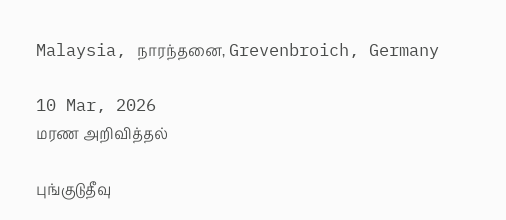Malaysia, நாரந்தனை, Grevenbroich, Germany

10 Mar, 2026
மரண அறிவித்தல்

புங்குடுதீவு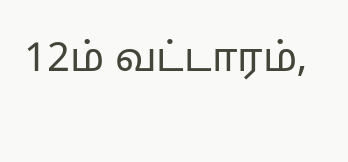12ம் வட்டாரம்,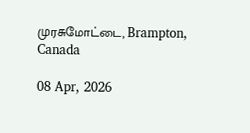முரசுமோட்டை, Brampton, Canada

08 Apr, 2026